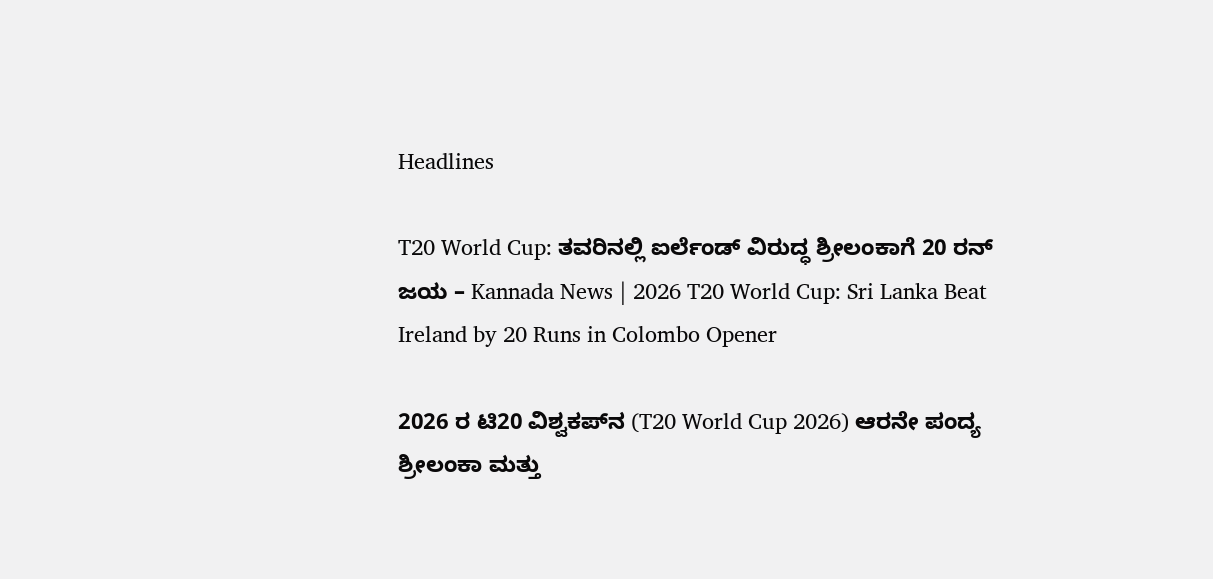Headlines

T20 World Cup: ತವರಿನಲ್ಲಿ ಐರ್ಲೆಂಡ್ ವಿರುದ್ಧ ಶ್ರೀಲಂಕಾಗೆ 20 ರನ್ ಜಯ – Kannada News | 2026 T20 World Cup: Sri Lanka Beat Ireland by 20 Runs in Colombo Opener

2026 ರ ಟಿ20 ವಿಶ್ವಕಪ್‌ನ (T20 World Cup 2026) ಆರನೇ ಪಂದ್ಯ ಶ್ರೀಲಂಕಾ ಮತ್ತು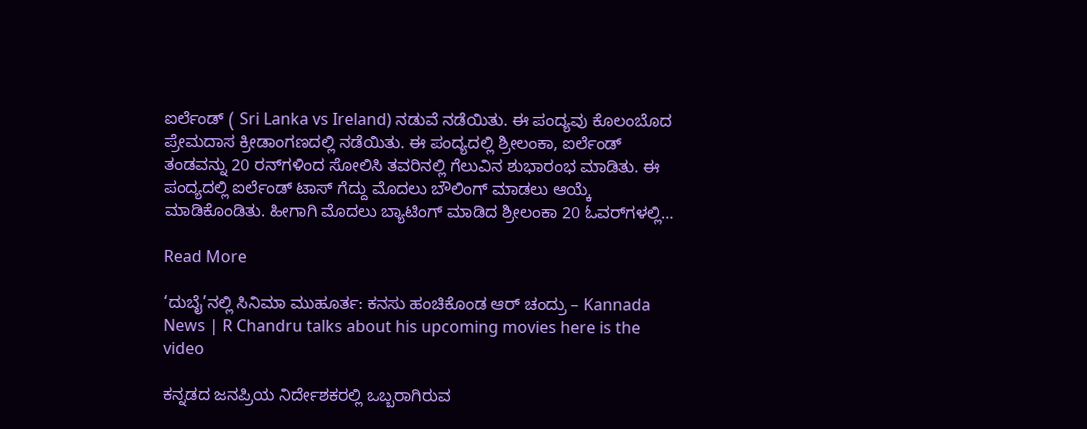ಐರ್ಲೆಂಡ್ ( Sri Lanka vs Ireland) ನಡುವೆ ನಡೆಯಿತು. ಈ ಪಂದ್ಯವು ಕೊಲಂಬೊದ ಪ್ರೇಮದಾಸ ಕ್ರೀಡಾಂಗಣದಲ್ಲಿ ನಡೆಯಿತು. ಈ ಪಂದ್ಯದಲ್ಲಿ ಶ್ರೀಲಂಕಾ, ಐರ್ಲೆಂಡ್ ತಂಡವನ್ನು 20 ರನ್‌ಗಳಿಂದ ಸೋಲಿಸಿ ತವರಿನಲ್ಲಿ ಗೆಲುವಿನ ಶುಭಾರಂಭ ಮಾಡಿತು. ಈ ಪಂದ್ಯದಲ್ಲಿ ಐರ್ಲೆಂಡ್ ಟಾಸ್ ಗೆದ್ದು ಮೊದಲು ಬೌಲಿಂಗ್ ಮಾಡಲು ಆಯ್ಕೆ ಮಾಡಿಕೊಂಡಿತು. ಹೀಗಾಗಿ ಮೊದಲು ಬ್ಯಾಟಿಂಗ್ ಮಾಡಿದ ಶ್ರೀಲಂಕಾ 20 ಓವರ್‌ಗಳಲ್ಲಿ…

Read More

‘ದುಬೈ’ನಲ್ಲಿ ಸಿನಿಮಾ ಮುಹೂರ್ತ: ಕನಸು ಹಂಚಿಕೊಂಡ ಆರ್ ಚಂದ್ರು – Kannada News | R Chandru talks about his upcoming movies here is the video

ಕನ್ನಡದ ಜನಪ್ರಿಯ ನಿರ್ದೇಶಕರಲ್ಲಿ ಒಬ್ಬರಾಗಿರುವ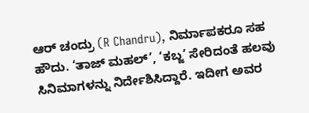ಆರ್ ಚಂದ್ರು (R Chandru), ನಿರ್ಮಾಪಕರೂ ಸಹ ಹೌದು. ‘ತಾಜ್ ಮಹಲ್’, ‘ಕಬ್ಜ’ ಸೇರಿದಂತೆ ಹಲವು ಸಿನಿಮಾಗಳನ್ನು ನಿರ್ದೇಶಿಸಿದ್ದಾರೆ. ಇದೀಗ ಅವರ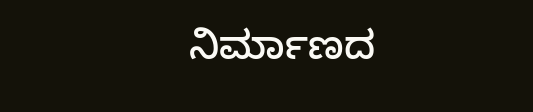ನಿರ್ಮಾಣದ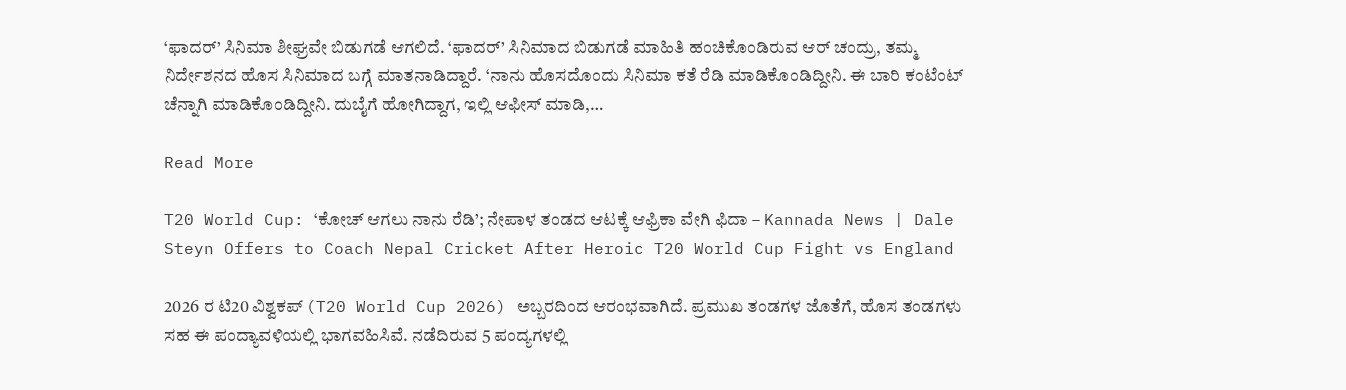‘ಫಾದರ್’ ಸಿನಿಮಾ ಶೀಘ್ರವೇ ಬಿಡುಗಡೆ ಆಗಲಿದೆ. ‘ಫಾದರ್’ ಸಿನಿಮಾದ ಬಿಡುಗಡೆ ಮಾಹಿತಿ ಹಂಚಿಕೊಂಡಿರುವ ಆರ್ ಚಂದ್ರು, ತಮ್ಮ ನಿರ್ದೇಶನದ ಹೊಸ ಸಿನಿಮಾದ ಬಗ್ಗೆ ಮಾತನಾಡಿದ್ದಾರೆ. ‘ನಾನು ಹೊಸದೊಂದು ಸಿನಿಮಾ ಕತೆ ರೆಡಿ ಮಾಡಿಕೊಂಡಿದ್ದೀನಿ. ಈ ಬಾರಿ ಕಂಟೆಂಟ್ ಚೆನ್ನಾಗಿ ಮಾಡಿಕೊಂಡಿದ್ದೀನಿ. ದುಬೈಗೆ ಹೋಗಿದ್ದಾಗ, ಇಲ್ಲಿ ಆಫೀಸ್ ಮಾಡಿ,…

Read More

T20 World Cup: ‘ಕೋಚ್ ಆಗಲು ನಾನು ರೆಡಿ’; ನೇಪಾಳ ತಂಡದ ಆಟಕ್ಕೆ ಆಫ್ರಿಕಾ ವೇಗಿ ಫಿದಾ – Kannada News | Dale Steyn Offers to Coach Nepal Cricket After Heroic T20 World Cup Fight vs England

2026 ರ ಟಿ20 ವಿಶ್ವಕಪ್ (T20 World Cup 2026) ಅಬ್ಬರದಿಂದ ಆರಂಭವಾಗಿದೆ. ಪ್ರಮುಖ ತಂಡಗಳ ಜೊತೆಗೆ, ಹೊಸ ತಂಡಗಳು ಸಹ ಈ ಪಂದ್ಯಾವಳಿಯಲ್ಲಿ ಭಾಗವಹಿಸಿವೆ. ನಡೆದಿರುವ 5 ಪಂದ್ಯಗಳಲ್ಲಿ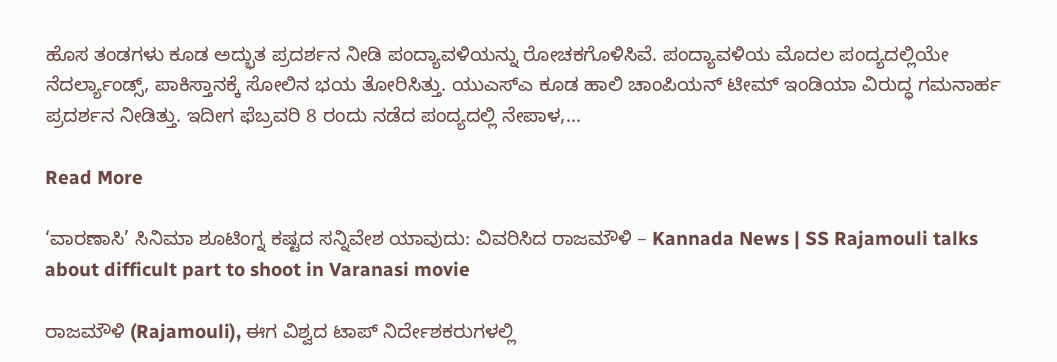ಹೊಸ ತಂಡಗಳು ಕೂಡ ಅದ್ಭುತ ಪ್ರದರ್ಶನ ನೀಡಿ ಪಂದ್ಯಾವಳಿಯನ್ನು ರೋಚಕಗೊಳಿಸಿವೆ. ಪಂದ್ಯಾವಳಿಯ ಮೊದಲ ಪಂದ್ಯದಲ್ಲಿಯೇ ನೆದರ್ಲ್ಯಾಂಡ್ಸ್, ಪಾಕಿಸ್ತಾನಕ್ಕೆ ಸೋಲಿನ ಭಯ ತೋರಿಸಿತ್ತು. ಯುಎಸ್ಎ ಕೂಡ ಹಾಲಿ ಚಾಂಪಿಯನ್ ಟೀಮ್ ಇಂಡಿಯಾ ವಿರುದ್ಧ ಗಮನಾರ್ಹ ಪ್ರದರ್ಶನ ನೀಡಿತ್ತು. ಇದೀಗ ಫೆಬ್ರವರಿ 8 ರಂದು ನಡೆದ ಪಂದ್ಯದಲ್ಲಿ ನೇಪಾಳ,…

Read More

‘ವಾರಣಾಸಿ’ ಸಿನಿಮಾ ಶೂಟಿಂಗ್ನ ಕಷ್ಟದ ಸನ್ನಿವೇಶ ಯಾವುದು: ವಿವರಿಸಿದ ರಾಜಮೌಳಿ – Kannada News | SS Rajamouli talks about difficult part to shoot in Varanasi movie

ರಾಜಮೌಳಿ (Rajamouli), ಈಗ ವಿಶ್ವದ ಟಾಪ್ ನಿರ್ದೇಶಕರುಗಳಲ್ಲಿ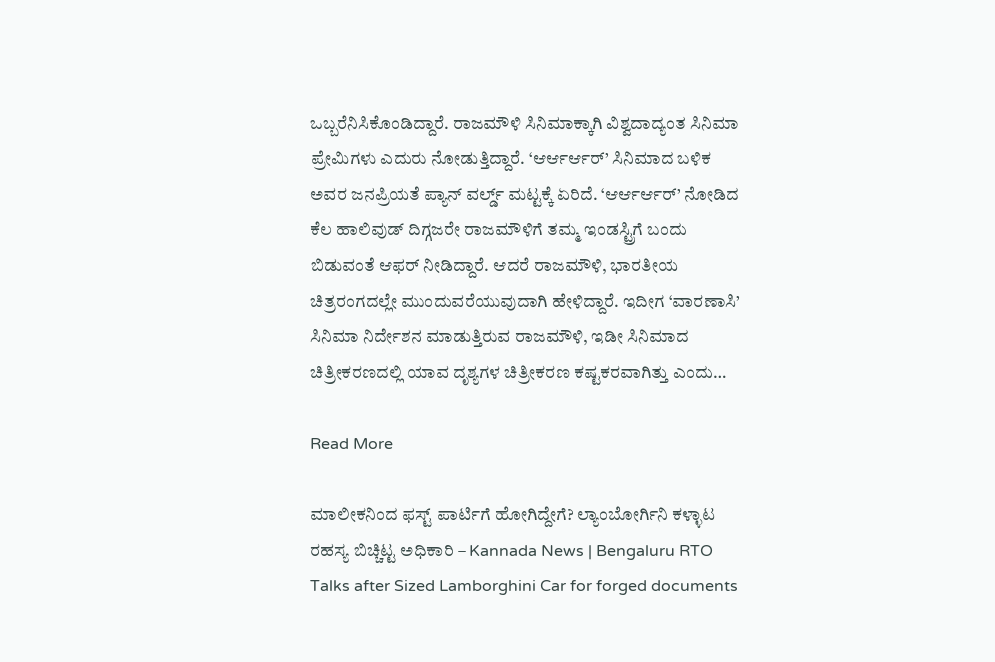ಒಬ್ಬರೆನಿಸಿಕೊಂಡಿದ್ದಾರೆ. ರಾಜಮೌಳಿ ಸಿನಿಮಾಕ್ಕಾಗಿ ವಿಶ್ವದಾದ್ಯಂತ ಸಿನಿಮಾ ಪ್ರೇಮಿಗಳು ಎದುರು ನೋಡುತ್ತಿದ್ದಾರೆ. ‘ಆರ್ಆರ್ಆರ್’ ಸಿನಿಮಾದ ಬಳಿಕ ಅವರ ಜನಪ್ರಿಯತೆ ಪ್ಯಾನ್ ವರ್ಲ್ಡ್ ಮಟ್ಟಕ್ಕೆ ಏರಿದೆ. ‘ಆರ್ಆರ್ಆರ್’ ನೋಡಿದ ಕೆಲ ಹಾಲಿವುಡ್ ದಿಗ್ಗಜರೇ ರಾಜಮೌಳಿಗೆ ತಮ್ಮ ಇಂಡಸ್ಟ್ರಿಗೆ ಬಂದು ಬಿಡುವಂತೆ ಆಫರ್ ನೀಡಿದ್ದಾರೆ. ಆದರೆ ರಾಜಮೌಳಿ, ಭಾರತೀಯ ಚಿತ್ರರಂಗದಲ್ಲೇ ಮುಂದುವರೆಯುವುದಾಗಿ ಹೇಳಿದ್ದಾರೆ. ಇದೀಗ ‘ವಾರಣಾಸಿ’ ಸಿನಿಮಾ ನಿರ್ದೇಶನ ಮಾಡುತ್ತಿರುವ ರಾಜಮೌಳಿ, ಇಡೀ ಸಿನಿಮಾದ ಚಿತ್ರೀಕರಣದಲ್ಲಿ ಯಾವ ದೃಶ್ಯಗಳ ಚಿತ್ರೀಕರಣ ಕಷ್ಟಕರವಾಗಿತ್ತು ಎಂದು…

Read More

ಮಾಲೀಕನಿಂದ ಫಸ್ಟ್‌ ಪಾರ್ಟಿಗೆ ಹೋಗಿದ್ದೇಗೆ? ಲ್ಯಾಂಬೋರ್ಗಿನಿ ಕಳ್ಳಾಟ ರಹಸ್ಯ ಬಿಚ್ಚಿಟ್ಟ ಅಧಿಕಾರಿ – Kannada News | Bengaluru RTO Talks after Sized Lamborghini Car for forged documents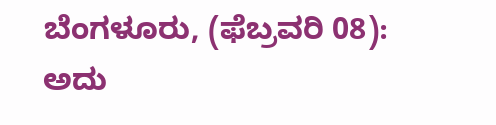ಬೆಂಗಳೂರು, (ಫೆಬ್ರವರಿ 08): ಅದು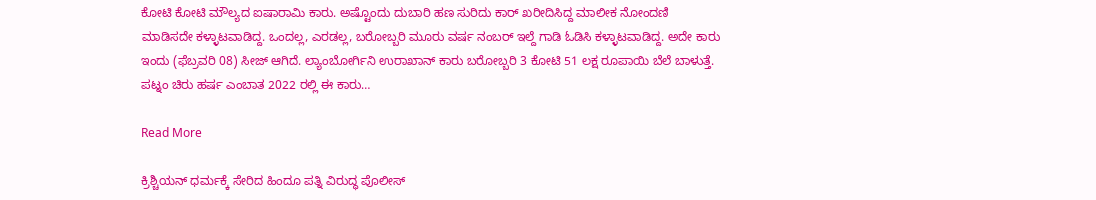ಕೋಟಿ ಕೋಟಿ ಮೌಲ್ಯದ ಐಷಾರಾಮಿ ಕಾರು. ಅಷ್ಟೊಂದು ದುಬಾರಿ ಹಣ ಸುರಿದು ಕಾರ್‌ ಖರೀದಿಸಿದ್ದ ಮಾಲೀಕ ನೋಂದಣಿ ಮಾಡಿಸದೇ ಕಳ್ಳಾಟವಾಡಿದ್ದ. ಒಂದಲ್ಲ, ಎರಡಲ್ಲ, ಬರೋಬ್ಬರಿ ಮೂರು ವರ್ಷ ನಂಬರ್‌ ಇಲ್ದೆ ಗಾಡಿ ಓಡಿಸಿ ಕಳ್ಳಾಟವಾಡಿದ್ದ. ಅದೇ ಕಾರು ಇಂದು (ಫೆಬ್ರವರಿ 08) ಸೀಜ್ ಆಗಿದೆ. ಲ್ಯಾಂಬೋರ್ಗಿನಿ ಉರಾಖಾನ್‌ ಕಾರು ಬರೋಬ್ಬರಿ 3 ಕೋಟಿ 51 ಲಕ್ಷ ರೂಪಾಯಿ ಬೆಲೆ ಬಾಳುತ್ತೆ. ಪಟ್ನಂ ಚಿರು ಹರ್ಷ ಎಂಬಾತ 2022 ರಲ್ಲಿ ಈ ಕಾರು…

Read More

ಕ್ರಿಶ್ಚಿಯನ್ ಧರ್ಮಕ್ಕೆ ಸೇರಿದ ಹಿಂದೂ ಪತ್ನಿ ವಿರುದ್ಧ ಪೊಲೀಸ್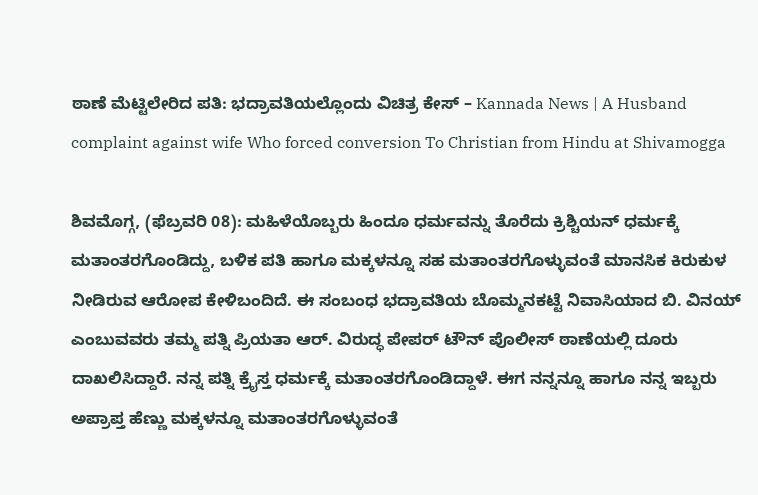ಠಾಣೆ ಮೆಟ್ಟಿಲೇರಿದ ಪತಿ: ಭದ್ರಾವತಿಯಲ್ಲೊಂದು ವಿಚಿತ್ರ ಕೇಸ್ – Kannada News | A Husband complaint against wife Who forced conversion To Christian from Hindu at Shivamogga

ಶಿವಮೊಗ್ಗ, (ಫೆಬ್ರವರಿ 08): ಮಹಿಳೆಯೊಬ್ಬರು ಹಿಂದೂ ಧರ್ಮವನ್ನು ತೊರೆದು ಕ್ರಿಶ್ಚಿಯನ್ ಧರ್ಮಕ್ಕೆ ಮತಾಂತರಗೊಂಡಿದ್ದು, ಬಳಿಕ ಪತಿ ಹಾಗೂ ಮಕ್ಕಳನ್ನೂ ಸಹ ಮತಾಂತರಗೊಳ್ಳುವಂತೆ ಮಾನಸಿಕ ಕಿರುಕುಳ ನೀಡಿರುವ ಆರೋಪ ಕೇಳಿಬಂದಿದೆ. ಈ ಸಂಬಂಧ ಭದ್ರಾವತಿಯ ಬೊಮ್ಮನಕಟ್ಟೆ ನಿವಾಸಿಯಾದ ಬಿ. ವಿನಯ್ ಎಂಬುವವರು ತಮ್ಮ ಪತ್ನಿ ಪ್ರಿಯತಾ ಆರ್. ವಿರುದ್ಧ ಪೇಪರ್ ಟೌನ್ ಪೊಲೀಸ್ ಠಾಣೆಯಲ್ಲಿ ದೂರು ದಾಖಲಿಸಿದ್ದಾರೆ. ನನ್ನ ಪತ್ನಿ ಕ್ರೈಸ್ತ ಧರ್ಮಕ್ಕೆ ಮತಾಂತರಗೊಂಡಿದ್ದಾಳೆ. ಈಗ ನನ್ನನ್ನೂ ಹಾಗೂ ನನ್ನ ಇಬ್ಬರು ಅಪ್ರಾಪ್ತ ಹೆಣ್ಣು ಮಕ್ಕಳನ್ನೂ ಮತಾಂತರಗೊಳ್ಳುವಂತೆ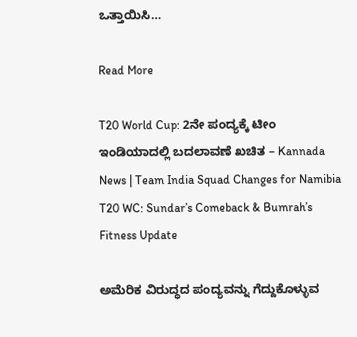ಒತ್ತಾಯಿಸಿ…

Read More

T20 World Cup: 2ನೇ ಪಂದ್ಯಕ್ಕೆ ಟೀಂ ಇಂಡಿಯಾದಲ್ಲಿ ಬದಲಾವಣೆ ಖಚಿತ – Kannada News | Team India Squad Changes for Namibia T20 WC: Sundar’s Comeback & Bumrah’s Fitness Update

ಅಮೆರಿಕ ವಿರುದ್ಧದ ಪಂದ್ಯವನ್ನು ಗೆದ್ದುಕೊಳ್ಳುವ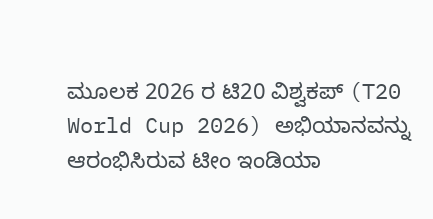ಮೂಲಕ 2026 ರ ಟಿ20 ವಿಶ್ವಕಪ್ (T20 World Cup 2026) ಅಭಿಯಾನವನ್ನು ಆರಂಭಿಸಿರುವ ಟೀಂ ಇಂಡಿಯಾ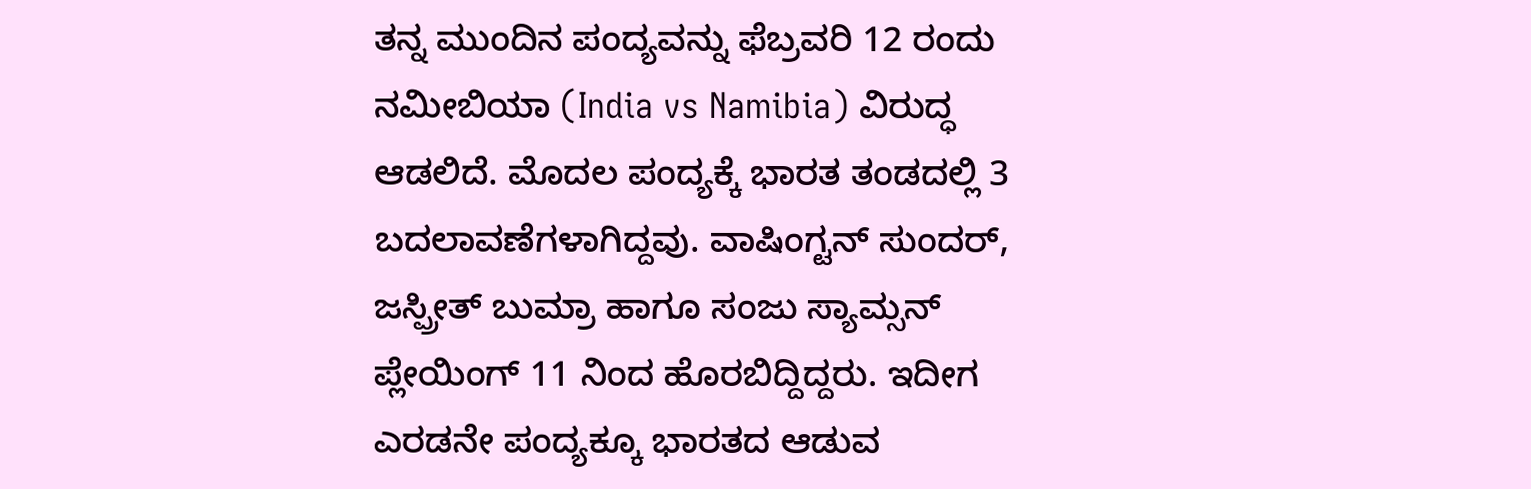ತನ್ನ ಮುಂದಿನ ಪಂದ್ಯವನ್ನು ಫೆಬ್ರವರಿ 12 ರಂದು ನಮೀಬಿಯಾ (India vs Namibia) ವಿರುದ್ಧ ಆಡಲಿದೆ. ಮೊದಲ ಪಂದ್ಯಕ್ಕೆ ಭಾರತ ತಂಡದಲ್ಲಿ 3 ಬದಲಾವಣೆಗಳಾಗಿದ್ದವು. ವಾಷಿಂಗ್ಟನ್ ಸುಂದರ್, ಜಸ್ಪ್ರೀತ್ ಬುಮ್ರಾ ಹಾಗೂ ಸಂಜು ಸ್ಯಾಮ್ಸನ್ ಪ್ಲೇಯಿಂಗ್ 11 ನಿಂದ ಹೊರಬಿದ್ದಿದ್ದರು. ಇದೀಗ ಎರಡನೇ ಪಂದ್ಯಕ್ಕೂ ಭಾರತದ ಆಡುವ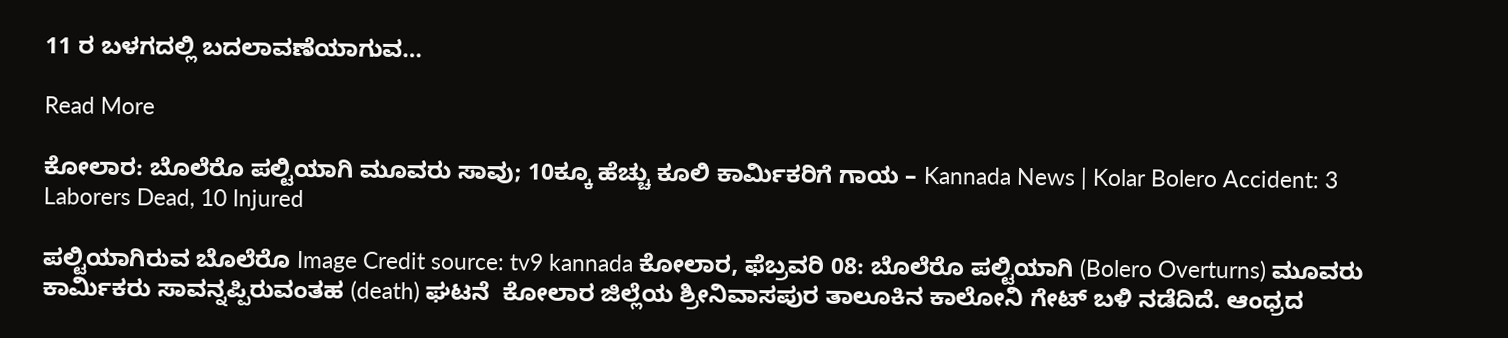11 ರ ಬಳಗದಲ್ಲಿ ಬದಲಾವಣೆಯಾಗುವ…

Read More

ಕೋಲಾರ: ಬೊಲೆರೊ ಪಲ್ಟಿಯಾಗಿ ಮೂವರು ಸಾವು; 10ಕ್ಕೂ ಹೆಚ್ಚು ಕೂಲಿ ಕಾರ್ಮಿಕರಿಗೆ ಗಾಯ – Kannada News | Kolar Bolero Accident: 3 Laborers Dead, 10 Injured

ಪಲ್ಟಿಯಾಗಿರುವ ಬೊಲೆರೊ Image Credit source: tv9 kannada ಕೋಲಾರ, ಫೆಬ್ರವರಿ 08: ಬೊಲೆರೊ ಪಲ್ಟಿಯಾಗಿ (Bolero Overturns) ಮೂವರು ಕಾರ್ಮಿಕರು ಸಾವನ್ನಪ್ಪಿರುವಂತಹ (death) ಘಟನೆ  ಕೋಲಾರ ಜಿಲ್ಲೆಯ ಶ್ರೀನಿವಾಸಪುರ ತಾಲೂಕಿನ ಕಾಲೋನಿ ಗೇಟ್ ಬಳಿ ನಡೆದಿದೆ. ಆಂಧ್ರದ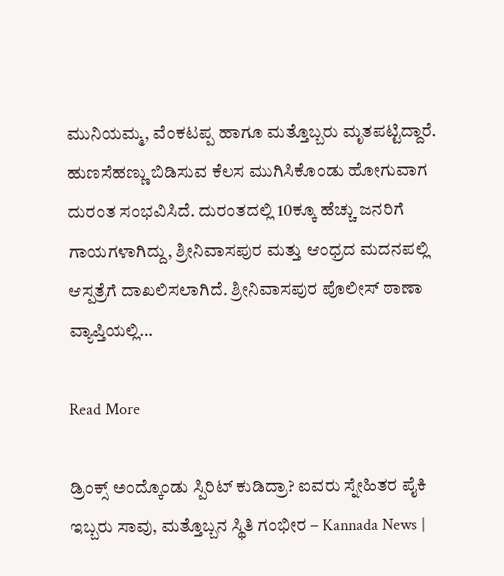ಮುನಿಯಮ್ಮ, ವೆಂಕಟಪ್ಪ ಹಾಗೂ ಮತ್ತೊಬ್ಬರು ಮೃತಪಟ್ಟಿದ್ದಾರೆ. ಹುಣಸೆಹಣ್ಣು ಬಿಡಿಸುವ ಕೆಲಸ ಮುಗಿಸಿಕೊಂಡು ಹೋಗುವಾಗ ದುರಂತ ಸಂಭವಿಸಿದೆ. ದುರಂತದಲ್ಲಿ 10ಕ್ಕೂ ಹೆಚ್ಚು ಜನರಿಗೆ ಗಾಯಗಳಾಗಿದ್ದು, ಶ್ರೀನಿವಾಸಪುರ ಮತ್ತು ಆಂಧ್ರದ ಮದನಪಲ್ಲಿ ಆಸ್ಪತ್ರೆಗೆ ದಾಖಲಿಸಲಾಗಿದೆ. ಶ್ರೀನಿವಾಸಪುರ ಪೊಲೀಸ್ ಠಾಣಾ ವ್ಯಾಪ್ತಿಯಲ್ಲಿ…

Read More

ಡ್ರಿಂಕ್ಸ್ ಅಂದ್ಕೊಂಡು ಸ್ಪಿರಿಟ್ ಕುಡಿದ್ರಾ? ಐವರು ಸ್ನೇಹಿತರ ಪೈಕಿ ಇಬ್ಬರು ಸಾವು, ಮತ್ತೊಬ್ಬನ ಸ್ಥಿತಿ ಗಂಭೀರ – Kannada News |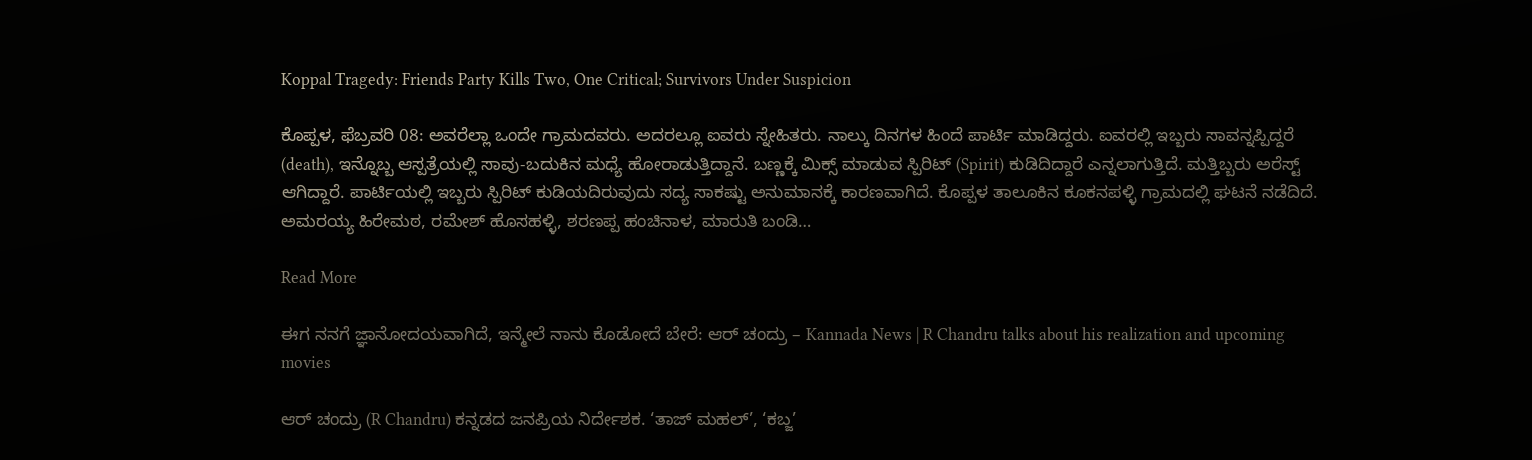Koppal Tragedy: Friends Party Kills Two, One Critical; Survivors Under Suspicion

ಕೊಪ್ಪಳ, ಫೆಬ್ರವರಿ 08: ಅವರೆಲ್ಲಾ ಒಂದೇ ಗ್ರಾಮದವರು. ಅದರಲ್ಲೂ ಐವರು ಸ್ನೇಹಿತರು. ನಾಲ್ಕು ದಿನಗಳ ಹಿಂದೆ ಪಾರ್ಟಿ ಮಾಡಿದ್ದರು. ಐವರಲ್ಲಿ ಇಬ್ಬರು ಸಾವನ್ನಪ್ಪಿದ್ದರೆ (death), ಇನ್ನೊಬ್ಬ ಆಸ್ಪತ್ರೆಯಲ್ಲಿ ಸಾವು-ಬದುಕಿನ ಮಧ್ಯೆ ಹೋರಾಡುತ್ತಿದ್ದಾನೆ. ಬಣ್ಣಕ್ಕೆ ಮಿಕ್ಸ್ ಮಾಡುವ ಸ್ಪಿರಿಟ್‌ (Spirit) ಕುಡಿದಿದ್ದಾರೆ ಎನ್ನಲಾಗುತ್ತಿದೆ. ಮತ್ತಿಬ್ಬರು ಅರೆಸ್ಟ್ ಆಗಿದ್ದಾರೆ. ಪಾರ್ಟಿಯಲ್ಲಿ ಇಬ್ಬರು ಸ್ಪಿರಿಟ್ ಕುಡಿಯದಿರುವುದು ಸದ್ಯ ಸಾಕಷ್ಟು ಅನುಮಾನಕ್ಕೆ ಕಾರಣವಾಗಿದೆ. ಕೊಪ್ಪಳ ತಾಲೂಕಿನ ಕೂಕನಪಳ್ಳಿ ಗ್ರಾಮದಲ್ಲಿ ಘಟನೆ ನಡೆದಿದೆ. ಅಮರಯ್ಯ ಹಿರೇಮಠ, ರಮೇಶ್ ಹೊಸಹಳ್ಳಿ, ಶರಣಪ್ಪ ಹಂಚಿನಾಳ, ಮಾರುತಿ ಬಂಡಿ…

Read More

ಈಗ ನನಗೆ ಜ್ಞಾನೋದಯವಾಗಿದೆ, ಇನ್ಮೇಲೆ ನಾನು ಕೊಡೋದೆ ಬೇರೆ: ಆರ್ ಚಂದ್ರು – Kannada News | R Chandru talks about his realization and upcoming movies

ಆರ್ ಚಂದ್ರು (R Chandru) ಕನ್ನಡದ ಜನಪ್ರಿಯ ನಿರ್ದೇಶಕ. ‘ತಾಜ್ ಮಹಲ್’, ‘ಕಬ್ಜ’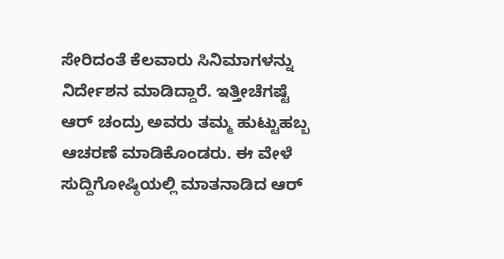ಸೇರಿದಂತೆ ಕೆಲವಾರು ಸಿನಿಮಾಗಳನ್ನು ನಿರ್ದೇಶನ ಮಾಡಿದ್ದಾರೆ. ಇತ್ತೀಚೆಗಷ್ಟೆ ಆರ್ ಚಂದ್ರು ಅವರು ತಮ್ಮ ಹುಟ್ಟುಹಬ್ಬ ಆಚರಣೆ ಮಾಡಿಕೊಂಡರು. ಈ ವೇಳೆ ಸುದ್ದಿಗೋಷ್ಠಿಯಲ್ಲಿ ಮಾತನಾಡಿದ ಆರ್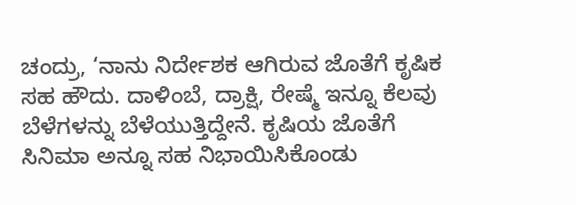ಚಂದ್ರು, ‘ನಾನು ನಿರ್ದೇಶಕ ಆಗಿರುವ ಜೊತೆಗೆ ಕೃಷಿಕ ಸಹ ಹೌದು. ದಾಳಿಂಬೆ, ದ್ರಾಕ್ಷಿ, ರೇಷ್ಮೆ ಇನ್ನೂ ಕೆಲವು ಬೆಳೆಗಳನ್ನು ಬೆಳೆಯುತ್ತಿದ್ದೇನೆ. ಕೃಷಿಯ ಜೊತೆಗೆ ಸಿನಿಮಾ ಅನ್ನೂ ಸಹ ನಿಭಾಯಿಸಿಕೊಂಡು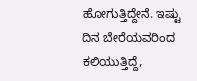ಹೋಗುತ್ತಿದ್ದೇನೆ. ಇಷ್ಟು ದಿನ ಬೇರೆಯವರಿಂದ ಕಲಿಯುತ್ತಿದ್ದೆ,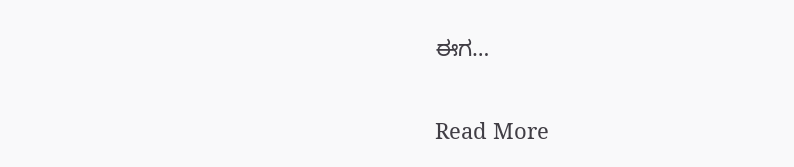ಈಗ…

Read More